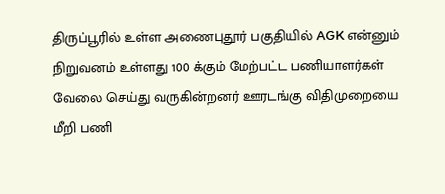திருப்பூரில் உள்ள அணைபுதூர் பகுதியில் AGK என்னும் நிறுவனம் உள்ளது 100 க்கும் மேற்பட்ட பணியாளர்கள் வேலை செய்து வருகின்றனர் ஊரடங்கு விதிமுறையை மீறி பணி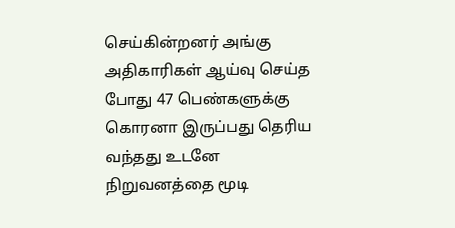செய்கின்றனர் அங்கு அதிகாரிகள் ஆய்வு செய்த போது 47 பெண்களுக்கு கொரனா இருப்பது தெரிய வந்தது உடனே நிறுவனத்தை மூடி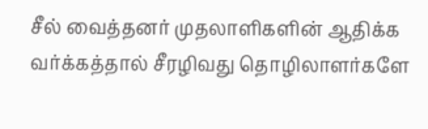சீல் வைத்தனர் முதலாளிகளின் ஆதிக்க வர்க்கத்தால் சீரழிவது தொழிலாளர்களே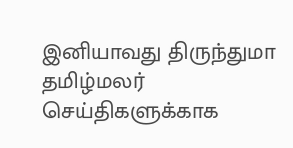இனியாவது திருந்துமா தமிழ்மலர் செய்திகளுக்காக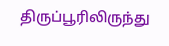திருப்பூரிலிருந்து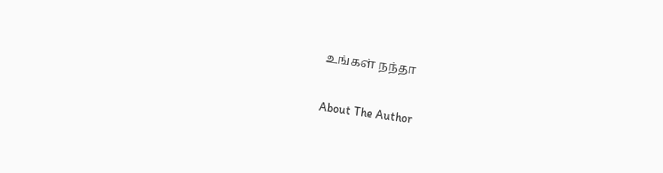உங்கள் நந்தா

About The Author